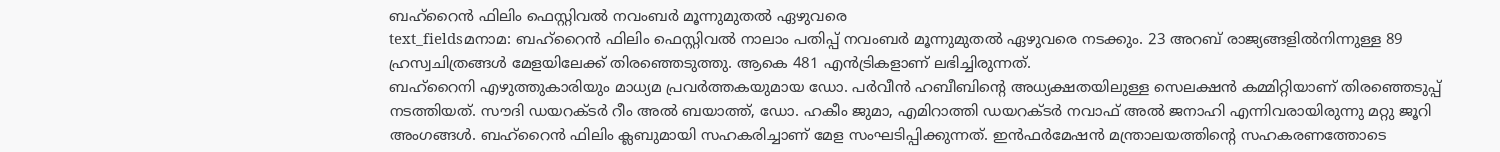ബഹ്റൈൻ ഫിലിം ഫെസ്റ്റിവൽ നവംബർ മൂന്നുമുതൽ ഏഴുവരെ
text_fieldsമനാമ: ബഹ്റൈൻ ഫിലിം ഫെസ്റ്റിവൽ നാലാം പതിപ്പ് നവംബർ മൂന്നുമുതൽ ഏഴുവരെ നടക്കും. 23 അറബ് രാജ്യങ്ങളിൽനിന്നുള്ള 89 ഹ്രസ്വചിത്രങ്ങൾ മേളയിലേക്ക് തിരഞ്ഞെടുത്തു. ആകെ 481 എൻട്രികളാണ് ലഭിച്ചിരുന്നത്.
ബഹ്റൈനി എഴുത്തുകാരിയും മാധ്യമ പ്രവർത്തകയുമായ ഡോ. പർവീൻ ഹബീബിന്റെ അധ്യക്ഷതയിലുള്ള സെലക്ഷൻ കമ്മിറ്റിയാണ് തിരഞ്ഞെടുപ്പ് നടത്തിയത്. സൗദി ഡയറക്ടർ റീം അൽ ബയാത്ത്, ഡോ. ഹകീം ജുമാ, എമിറാത്തി ഡയറക്ടർ നവാഫ് അൽ ജനാഹി എന്നിവരായിരുന്നു മറ്റു ജൂറി അംഗങ്ങൾ. ബഹ്റൈൻ ഫിലിം ക്ലബുമായി സഹകരിച്ചാണ് മേള സംഘടിപ്പിക്കുന്നത്. ഇൻഫർമേഷൻ മന്ത്രാലയത്തിന്റെ സഹകരണത്തോടെ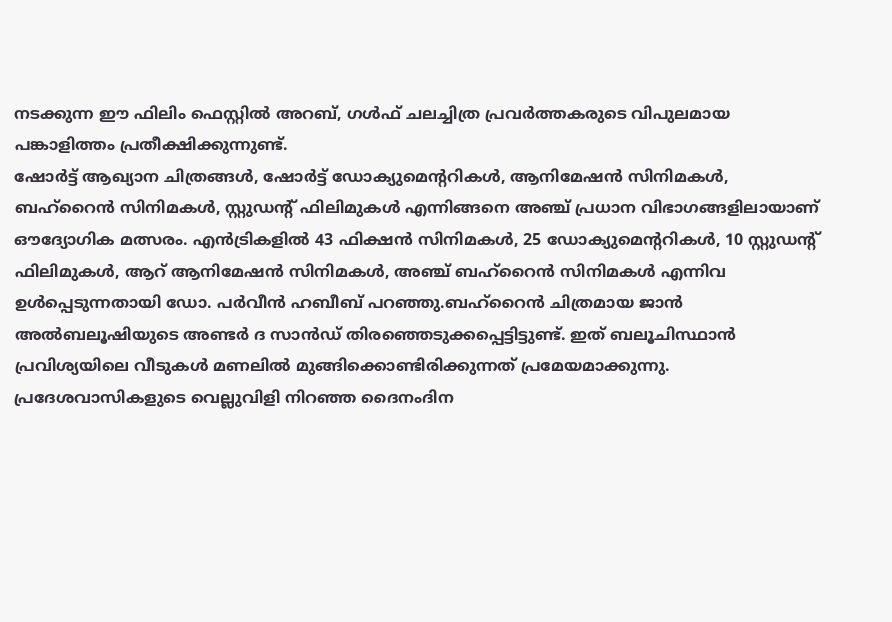നടക്കുന്ന ഈ ഫിലിം ഫെസ്റ്റിൽ അറബ്, ഗൾഫ് ചലച്ചിത്ര പ്രവർത്തകരുടെ വിപുലമായ പങ്കാളിത്തം പ്രതീക്ഷിക്കുന്നുണ്ട്.
ഷോർട്ട് ആഖ്യാന ചിത്രങ്ങൾ, ഷോർട്ട് ഡോക്യുമെന്ററികൾ, ആനിമേഷൻ സിനിമകൾ, ബഹ്റൈൻ സിനിമകൾ, സ്റ്റുഡന്റ് ഫിലിമുകൾ എന്നിങ്ങനെ അഞ്ച് പ്രധാന വിഭാഗങ്ങളിലായാണ് ഔദ്യോഗിക മത്സരം. എൻട്രികളിൽ 43 ഫിക്ഷൻ സിനിമകൾ, 25 ഡോക്യുമെന്ററികൾ, 10 സ്റ്റുഡന്റ് ഫിലിമുകൾ, ആറ് ആനിമേഷൻ സിനിമകൾ, അഞ്ച് ബഹ്റൈൻ സിനിമകൾ എന്നിവ ഉൾപ്പെടുന്നതായി ഡോ. പർവീൻ ഹബീബ് പറഞ്ഞു.ബഹ്റൈൻ ചിത്രമായ ജാൻ അൽബലൂഷിയുടെ അണ്ടർ ദ സാൻഡ് തിരഞ്ഞെടുക്കപ്പെട്ടിട്ടുണ്ട്. ഇത് ബലൂചിസ്ഥാൻ പ്രവിശ്യയിലെ വീടുകൾ മണലിൽ മുങ്ങിക്കൊണ്ടിരിക്കുന്നത് പ്രമേയമാക്കുന്നു.
പ്രദേശവാസികളുടെ വെല്ലുവിളി നിറഞ്ഞ ദൈനംദിന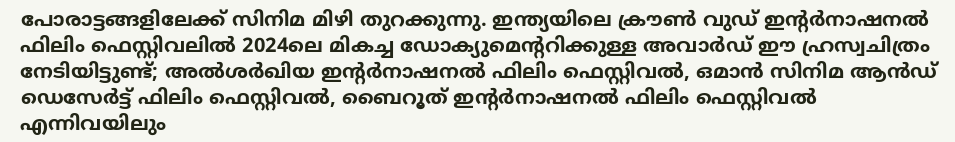പോരാട്ടങ്ങളിലേക്ക് സിനിമ മിഴി തുറക്കുന്നു. ഇന്ത്യയിലെ ക്രൗൺ വുഡ് ഇന്റർനാഷനൽ ഫിലിം ഫെസ്റ്റിവലിൽ 2024ലെ മികച്ച ഡോക്യുമെന്ററിക്കുള്ള അവാർഡ് ഈ ഹ്രസ്വചിത്രം നേടിയിട്ടുണ്ട്; അൽശർഖിയ ഇന്റർനാഷനൽ ഫിലിം ഫെസ്റ്റിവൽ, ഒമാൻ സിനിമ ആൻഡ് ഡെസേർട്ട് ഫിലിം ഫെസ്റ്റിവൽ, ബൈറൂത് ഇന്റർനാഷനൽ ഫിലിം ഫെസ്റ്റിവൽ എന്നിവയിലും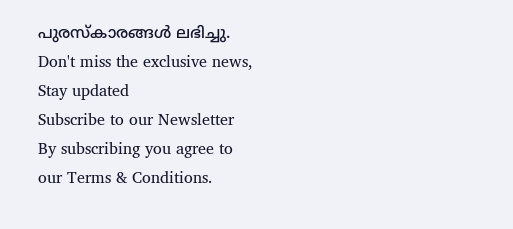പുരസ്കാരങ്ങൾ ലഭിച്ചു.
Don't miss the exclusive news, Stay updated
Subscribe to our Newsletter
By subscribing you agree to our Terms & Conditions.